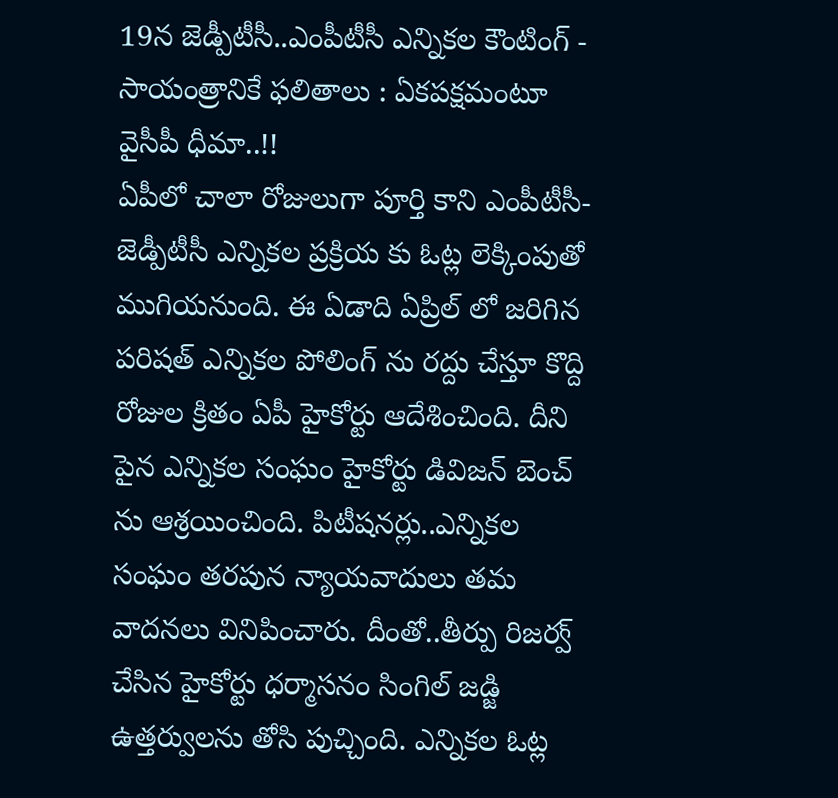19న జెడ్పీటీసీ..ఎంపీటీసీ ఎన్నికల కౌంటింగ్ - సాయంత్రానికే ఫలితాలు : ఏకపక్షమంటూ వైసీపీ ధీమా..!!
ఏపీలో చాలా రోజులుగా పూర్తి కాని ఎంపీటీసీ-జెడ్పీటీసీ ఎన్నికల ప్రక్రియ కు ఓట్ల లెక్కింపుతో ముగియనుంది. ఈ ఏడాది ఏప్రిల్ లో జరిగిన పరిషత్ ఎన్నికల పోలింగ్ ను రద్దు చేస్తూ కొద్ది రోజుల క్రితం ఏపీ హైకోర్టు ఆదేశించింది. దీని పైన ఎన్నికల సంఘం హైకోర్టు డివిజన్ బెంచ్ ను ఆశ్రయించింది. పిటీషనర్లు..ఎన్నికల సంఘం తరపున న్యాయవాదులు తమ వాదనలు వినిపించారు. దీంతో..తీర్పు రిజర్వ్ చేసిన హైకోర్టు ధర్మాసనం సింగిల్ జడ్జి ఉత్తర్వులను తోసి పుచ్చింది. ఎన్నికల ఓట్ల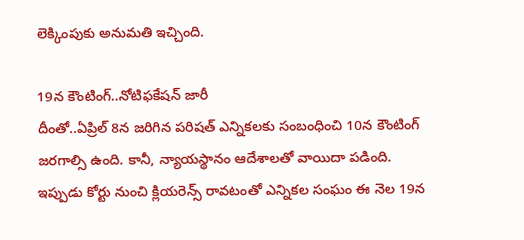లెక్కింపుకు అనుమతి ఇచ్చింది.

19న కౌంటింగ్..నోటిఫకేషన్ జారీ
దీంతో..ఏప్రిల్ 8న జరిగిన పరిషత్ ఎన్నికలకు సంబంధించి 10న కౌంటింగ్ జరగాల్సి ఉంది. కానీ, న్యాయస్థానం ఆదేశాలతో వాయిదా పడింది. ఇప్పుడు కోర్టు నుంచి క్లియరెన్స్ రావటంతో ఎన్నికల సంఘం ఈ నెల 19న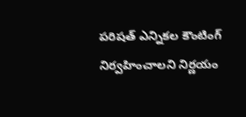పరిషత్ ఎన్నికల కౌంటింగ్ నిర్వహించాలని నిర్ణయం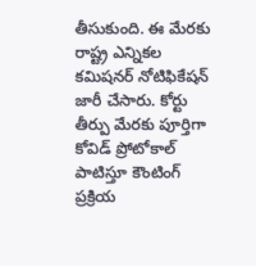తీసుకుంది. ఈ మేరకు రాష్ట్ర ఎన్నికల కమిషనర్ నోటిఫికేషన్ జారీ చేసారు. కోర్టు తీర్పు మేరకు పూర్తిగా కోవిడ్ ప్రోటోకాల్ పాటిస్తూ కౌంటింగ్ ప్రక్రియ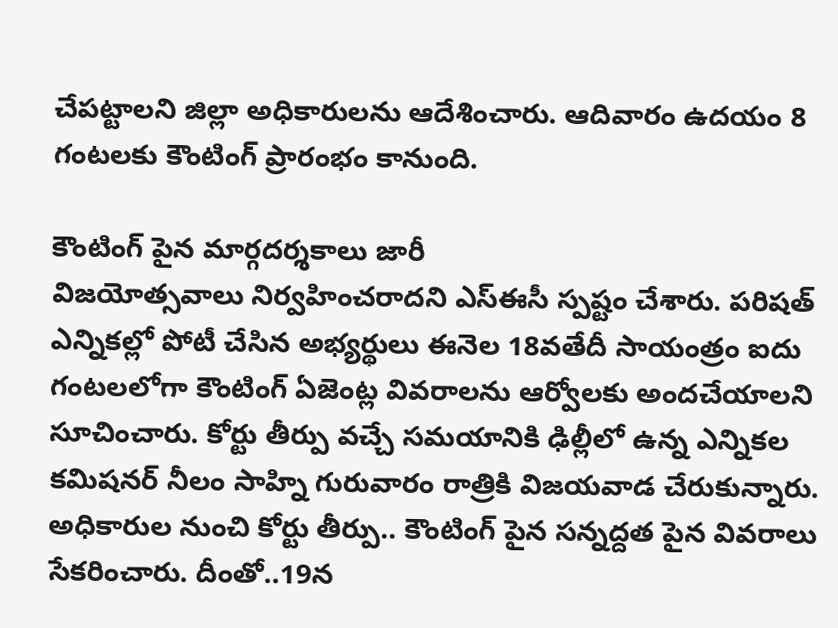చేపట్టాలని జిల్లా అధికారులను ఆదేశించారు. ఆదివారం ఉదయం 8 గంటలకు కౌంటింగ్ ప్రారంభం కానుంది.

కౌంటింగ్ పైన మార్గదర్శకాలు జారీ
విజయోత్సవాలు నిర్వహించరాదని ఎస్ఈసీ స్పష్టం చేశారు. పరిషత్ ఎన్నికల్లో పోటీ చేసిన అభ్యర్థులు ఈనెల 18వతేదీ సాయంత్రం ఐదు గంటలలోగా కౌంటింగ్ ఏజెంట్ల వివరాలను ఆర్వోలకు అందచేయాలని సూచించారు. కోర్టు తీర్పు వచ్చే సమయానికి ఢిల్లీలో ఉన్న ఎన్నికల కమిషనర్ నీలం సాహ్ని గురువారం రాత్రికి విజయవాడ చేరుకున్నారు. అధికారుల నుంచి కోర్టు తీర్పు.. కౌంటింగ్ పైన సన్నద్దత పైన వివరాలు సేకరించారు. దీంతో..19న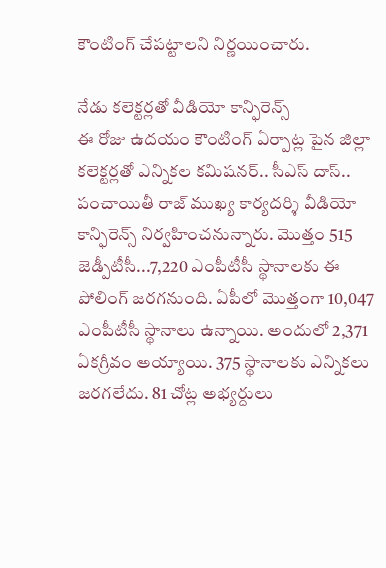కౌంటింగ్ చేపట్టాలని నిర్ణయించారు.

నేడు కలెక్టర్లతో వీడియో కాన్ఫిరెన్స్
ఈ రోజు ఉదయం కౌంటింగ్ ఏర్పాట్ల పైన జిల్లా కలెక్టర్లతో ఎన్నికల కమిషనర్.. సీఎస్ దాస్.. పంచాయితీ రాజ్ ముఖ్య కార్యదర్శి వీడియో కాన్ఫిరెన్స్ నిర్వహించనున్నారు. మొత్తం 515 జెడ్పీటీసీ...7,220 ఎంపీటీసీ స్థానాలకు ఈ పోలింగ్ జరగనుంది. ఏపీలో మొత్తంగా 10,047 ఎంపీటీసీ స్థానాలు ఉన్నాయి. అందులో 2,371 ఏకగ్రీవం అయ్యాయి. 375 స్థానాలకు ఎన్నికలు జరగలేదు. 81 చోట్ల అభ్యర్దులు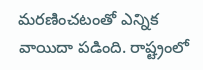మరణించటంతో ఎన్నిక వాయిదా పడింది. రాష్ట్రంలో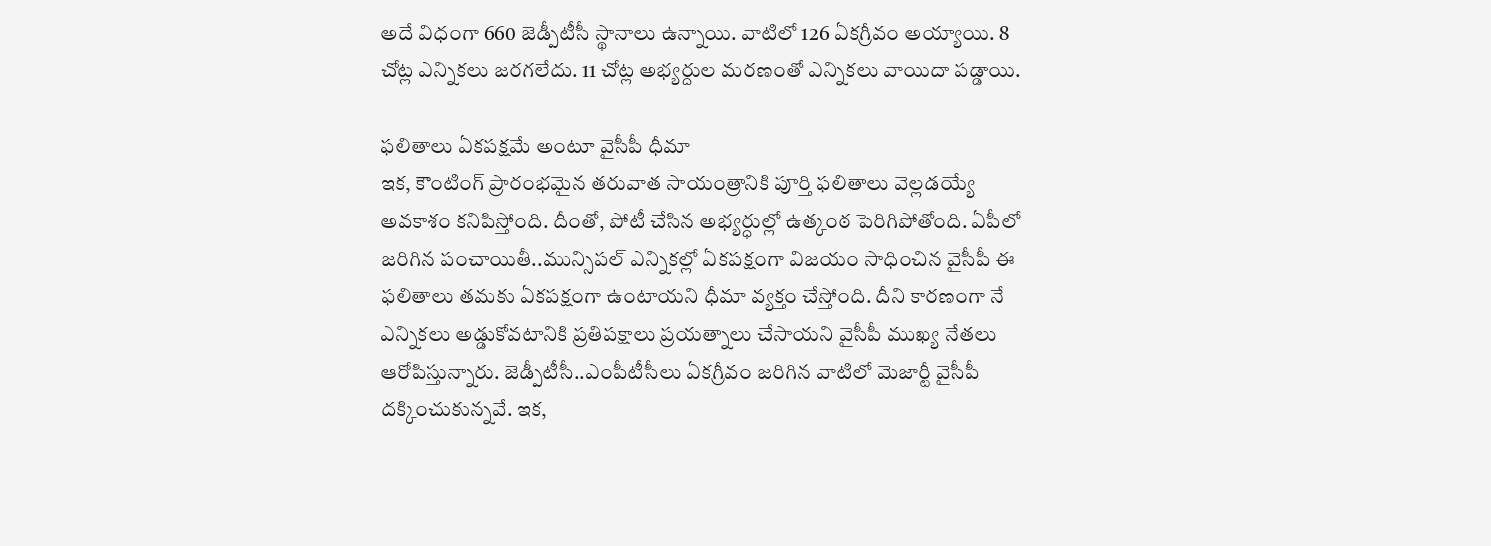అదే విధంగా 660 జెడ్పీటీసీ స్థానాలు ఉన్నాయి. వాటిలో 126 ఏకగ్రీవం అయ్యాయి. 8 చోట్ల ఎన్నికలు జరగలేదు. 11 చోట్ల అభ్యర్దుల మరణంతో ఎన్నికలు వాయిదా పడ్డాయి.

ఫలితాలు ఏకపక్షమే అంటూ వైసీపీ ధీమా
ఇక, కౌంటింగ్ ప్రారంభమైన తరువాత సాయంత్రానికి పూర్తి ఫలితాలు వెల్లడయ్యే అవకాశం కనిపిస్తోంది. దీంతో, పోటీ చేసిన అభ్యర్ధుల్లో ఉత్కంఠ పెరిగిపోతోంది. ఏపీలో జరిగిన పంచాయితీ..మున్సిపల్ ఎన్నికల్లో ఏకపక్షంగా విజయం సాధించిన వైసీపీ ఈ ఫలితాలు తమకు ఏకపక్షంగా ఉంటాయని ధీమా వ్యక్తం చేస్తోంది. దీని కారణంగా నే ఎన్నికలు అడ్డుకోవటానికి ప్రతిపక్షాలు ప్రయత్నాలు చేసాయని వైసీపీ ముఖ్య నేతలు ఆరోపిస్తున్నారు. జెడ్పీటీసీ..ఎంపీటీసీలు ఏకగ్రీవం జరిగిన వాటిలో మెజార్టీ వైసీపీ దక్కించుకున్నవే. ఇక,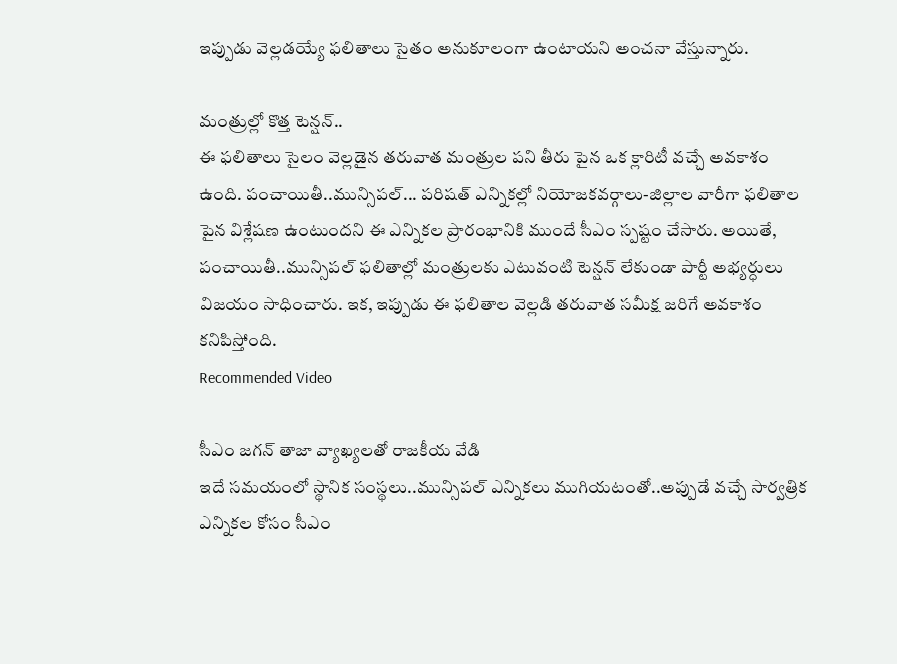ఇప్పుడు వెల్లడయ్యే ఫలితాలు సైతం అనుకూలంగా ఉంటాయని అంచనా వేస్తున్నారు.

మంత్రుల్లో కొత్త టెన్షన్..
ఈ ఫలితాలు సైలం వెల్లడైన తరువాత మంత్రుల పని తీరు పైన ఒక క్లారిటీ వచ్చే అవకాశం ఉంది. పంచాయితీ..మున్సిపల్... పరిషత్ ఎన్నికల్లో నియోజకవర్గాలు-జిల్లాల వారీగా ఫలితాల పైన విశ్లేషణ ఉంటుందని ఈ ఎన్నికల ప్రారంభానికి ముందే సీఎం స్పష్టం చేసారు. అయితే, పంచాయితీ..మున్సిపల్ ఫలితాల్లో మంత్రులకు ఎటువంటి టెన్షన్ లేకుండా పార్టీ అభ్యర్ధులు విజయం సాధించారు. ఇక, ఇప్పుడు ఈ ఫలితాల వెల్లడి తరువాత సమీక్ష జరిగే అవకాశం కనిపిస్తోంది.
Recommended Video

సీఎం జగన్ తాజా వ్యాఖ్యలతో రాజకీయ వేడి
ఇదే సమయంలో స్థానిక సంస్థలు..మున్సిపల్ ఎన్నికలు ముగియటంతో..అప్పుడే వచ్చే సార్వత్రిక ఎన్నికల కోసం సీఎం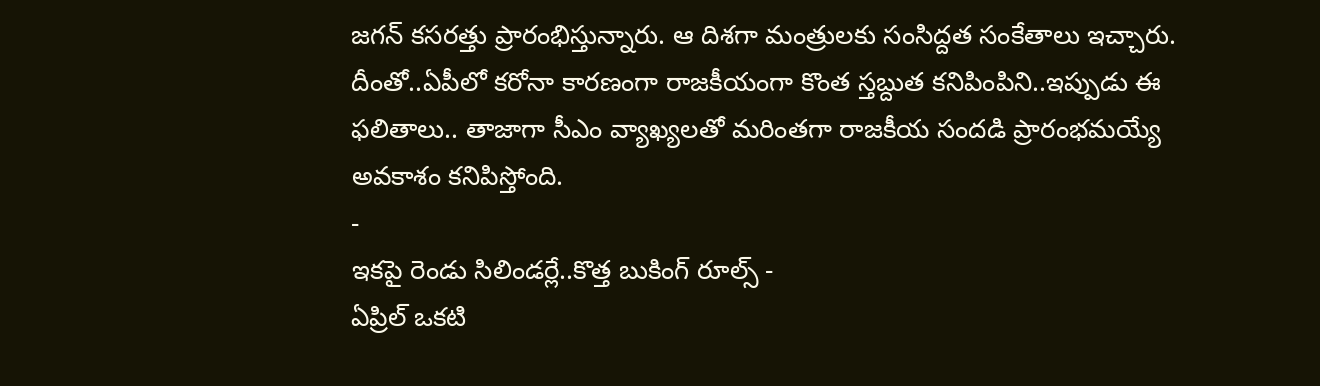జగన్ కసరత్తు ప్రారంభిస్తున్నారు. ఆ దిశగా మంత్రులకు సంసిద్దత సంకేతాలు ఇచ్చారు. దీంతో..ఏపీలో కరోనా కారణంగా రాజకీయంగా కొంత స్తబ్దుత కనిపింపిని..ఇప్పుడు ఈ ఫలితాలు.. తాజాగా సీఎం వ్యాఖ్యలతో మరింతగా రాజకీయ సందడి ప్రారంభమయ్యే అవకాశం కనిపిస్తోంది.
-
ఇకపై రెండు సిలిండర్లే..కొత్త బుకింగ్ రూల్స్ -
ఏప్రిల్ ఒకటి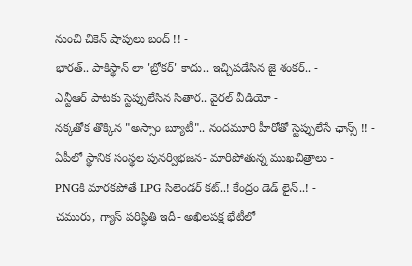నుంచి చికెన్ షాపులు బంద్ !! -
భారత్.. పాకిస్థాన్ లా 'బ్రోకర్' కాదు.. ఇచ్చిపడేసిన జై శంకర్.. -
ఎన్టీఆర్ పాటకు స్టెప్పులేసిన సితార.. వైరల్ వీడియో -
నక్కతోక తొక్కిన "అస్సాం బ్యూటీ".. నందమూరి హీరోతో స్టెప్పులేసే ఛాన్స్ !! -
ఏపీలో స్థానిక సంస్థల పునర్విభజన- మారిపోతున్న ముఖచిత్రాలు -
PNGకి మారకపోతే LPG సిలెండర్ కట్..! కేంద్రం డెడ్ లైన్..! -
చమురు, గ్యాస్ పరిస్ధితి ఇదీ- అఖిలపక్ష భేటీలో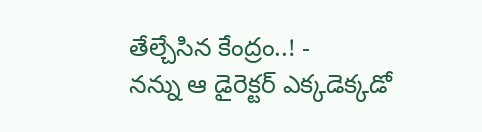తేల్చేసిన కేంద్రం..! -
నన్ను ఆ డైరెక్టర్ ఎక్కడెక్కడో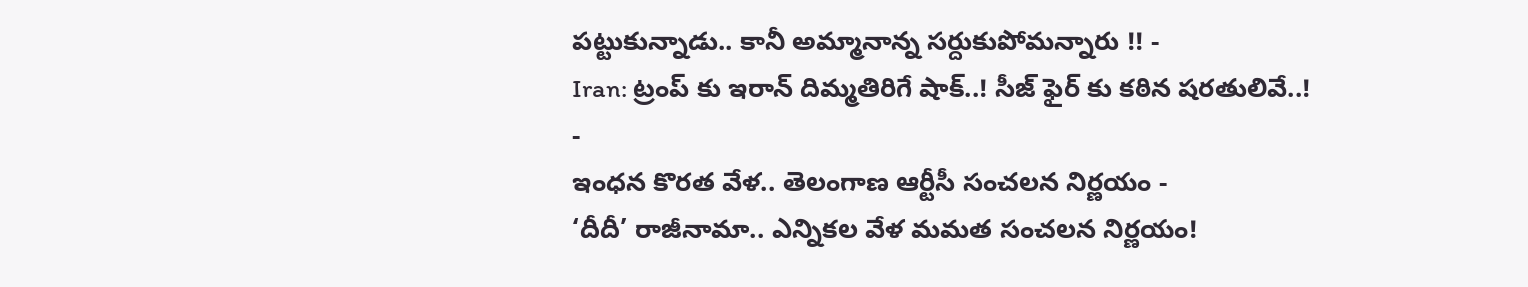పట్టుకున్నాడు.. కానీ అమ్మానాన్న సర్దుకుపోమన్నారు !! -
Iran: ట్రంప్ కు ఇరాన్ దిమ్మతిరిగే షాక్..! సీజ్ ఫైర్ కు కఠిన షరతులివే..! -
ఇంధన కొరత వేళ.. తెలంగాణ ఆర్టీసీ సంచలన నిర్ణయం -
‘దీదీ’ రాజీనామా.. ఎన్నికల వేళ మమత సంచలన నిర్ణయం!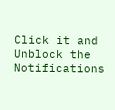Click it and Unblock the Notifications